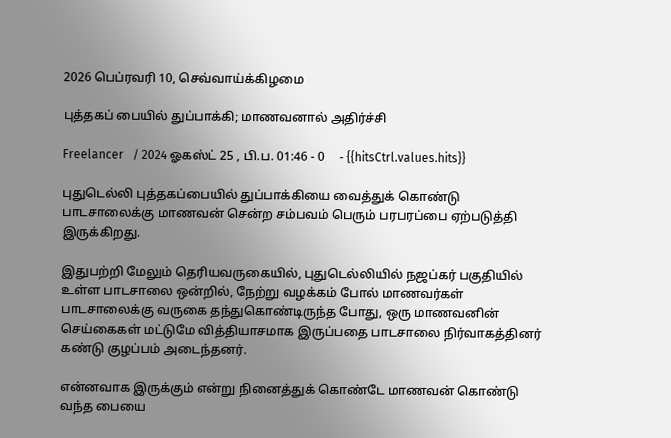2026 பெப்ரவரி 10, செவ்வாய்க்கிழமை

புத்தகப் பையில் துப்பாக்கி; மாணவனால் அதிர்ச்சி

Freelancer   / 2024 ஓகஸ்ட் 25 , பி.ப. 01:46 - 0     - {{hitsCtrl.values.hits}}

புதுடெல்லி புத்தகப்பையில் துப்பாக்கியை வைத்துக் கொண்டு பாடசாலைக்கு மாணவன் சென்ற சம்பவம் பெரும் பரபரப்பை ஏற்படுத்தி இருக்கிறது.

இதுபற்றி மேலும் தெரியவருகையில், புதுடெல்லியில் நஜப்கர் பகுதியில் உள்ள பாடசாலை ஒன்றில், நேற்று வழக்கம் போல் மாணவர்கள் பாடசாலைக்கு வருகை தந்துகொண்டிருந்த போது, ஒரு மாணவனின் செய்கைகள் மட்டுமே வித்தியாசமாக இருப்பதை பாடசாலை நிர்வாகத்தினர் கண்டு குழப்பம் அடைந்தனர்.

என்னவாக இருக்கும் என்று நினைத்துக் கொண்டே மாணவன் கொண்டு வந்த பையை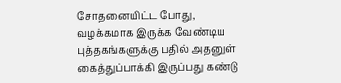சோதனையிட்ட போது, வழக்கமாக இருக்க வேண்டிய புத்தகங்களுக்கு பதில் அதனுள் கைத்துப்பாக்கி இருப்பது கண்டு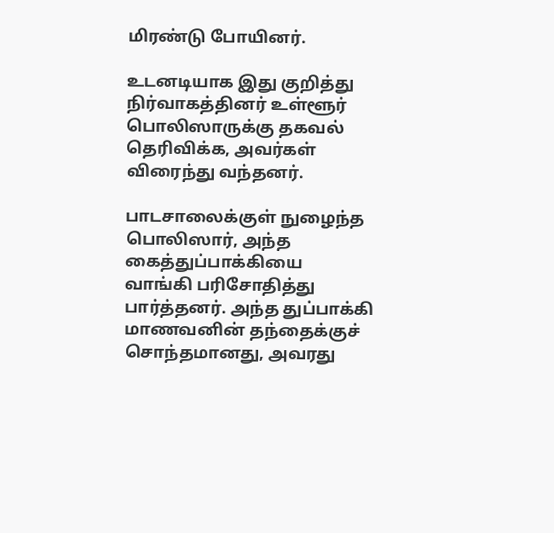மிரண்டு போயினர்.

உடனடியாக இது குறித்து நிர்வாகத்தினர் உள்ளூர் பொலிஸாருக்கு தகவல் தெரிவிக்க, அவர்கள் விரைந்து வந்தனர்.

பாடசாலைக்குள் நுழைந்த பொலிஸார், அந்த கைத்துப்பாக்கியை வாங்கி பரிசோதித்து பார்த்தனர். அந்த துப்பாக்கி மாணவனின் தந்தைக்குச் சொந்தமானது, அவரது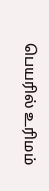பெயரில் உரிமம்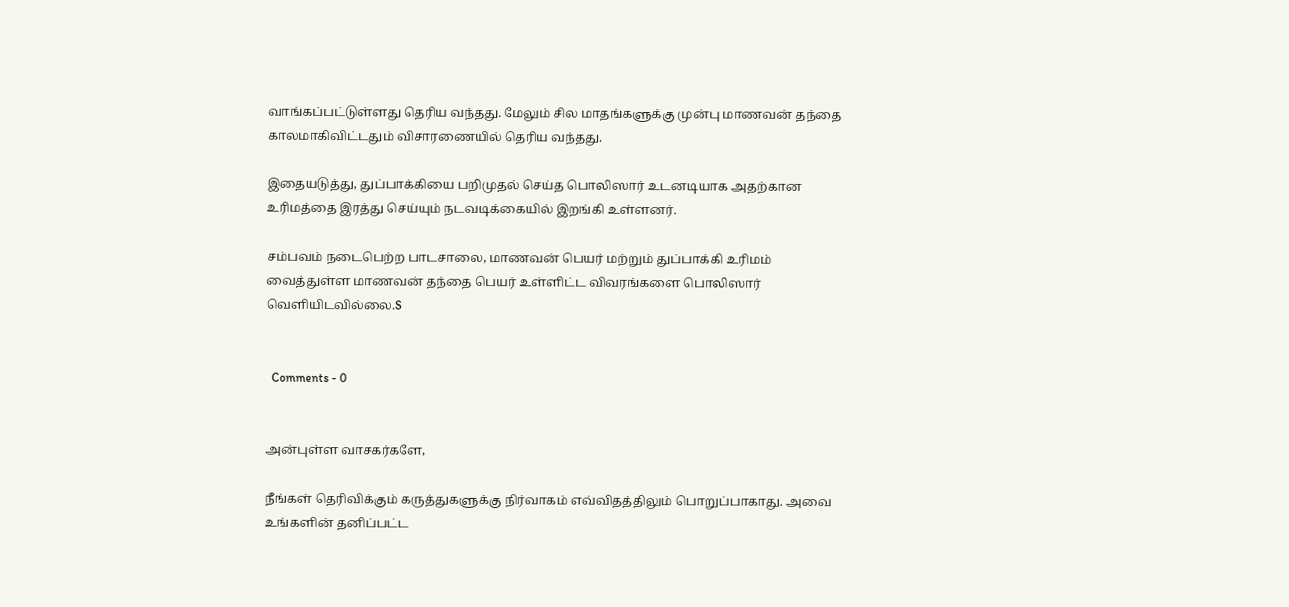வாங்கப்பட்டுள்ளது தெரிய வந்தது. மேலும் சில மாதங்களுக்கு முன்பு மாணவன் தந்தை காலமாகிவிட்டதும் விசாரணையில் தெரிய வந்தது.

இதையடுத்து, துப்பாக்கியை பறிமுதல் செய்த பொலிஸார் உடனடியாக அதற்கான உரிமத்தை இரத்து செய்யும் நடவடிக்கையில் இறங்கி உள்ளனர்.

சம்பவம் நடைபெற்ற பாடசாலை, மாணவன் பெயர் மற்றும் துப்பாக்கி உரிமம் வைத்துள்ள மாணவன் தந்தை பெயர் உள்ளிட்ட விவரங்களை பொலிஸார் வெளியிடவில்லை.S


  Comments - 0


அன்புள்ள வாசகர்களே,

நீங்கள் தெரிவிக்கும் கருத்துகளுக்கு நிர்வாகம் எவ்விதத்திலும் பொறுப்பாகாது. அவை உங்களின் தனிப்பட்ட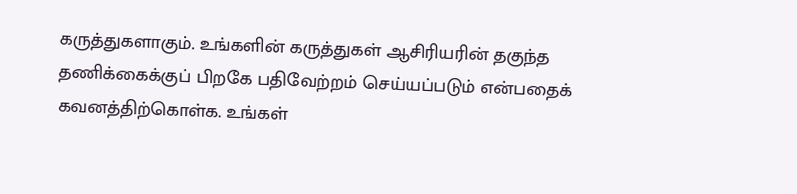கருத்துகளாகும். உங்களின் கருத்துகள் ஆசிரியரின் தகுந்த தணிக்கைக்குப் பிறகே பதிவேற்றம் செய்யப்படும் என்பதைக் கவனத்திற்கொள்க. உங்கள்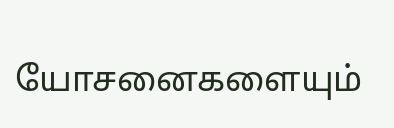யோசனைகளையும்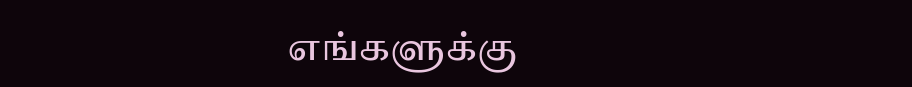எங்களுக்கு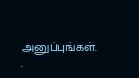அனுப்புங்கள். .